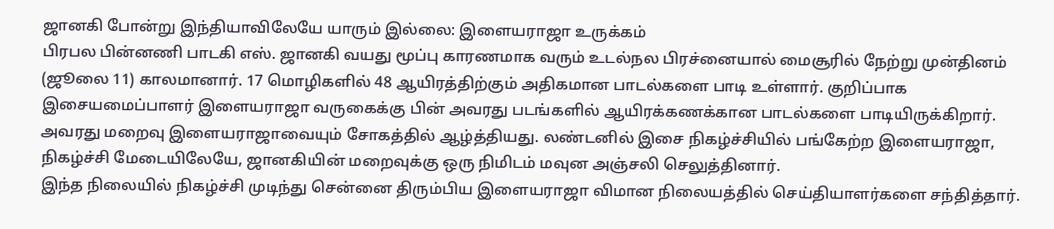ஜானகி போன்று இந்தியாவிலேயே யாரும் இல்லை: இளையராஜா உருக்கம்
பிரபல பின்னணி பாடகி எஸ். ஜானகி வயது மூப்பு காரணமாக வரும் உடல்நல பிரச்னையால் மைசூரில் நேற்று முன்தினம் (ஜூலை 11) காலமானார். 17 மொழிகளில் 48 ஆயிரத்திற்கும் அதிகமான பாடல்களை பாடி உள்ளார். குறிப்பாக இசையமைப்பாளர் இளையராஜா வருகைக்கு பின் அவரது படங்களில் ஆயிரக்கணக்கான பாடல்களை பாடியிருக்கிறார். அவரது மறைவு இளையராஜாவையும் சோகத்தில் ஆழ்த்தியது. லண்டனில் இசை நிகழ்ச்சியில் பங்கேற்ற இளையராஜா, நிகழ்ச்சி மேடையிலேயே, ஜானகியின் மறைவுக்கு ஒரு நிமிடம் மவுன அஞ்சலி செலுத்தினார்.
இந்த நிலையில் நிகழ்ச்சி முடிந்து சென்னை திரும்பிய இளையராஜா விமான நிலையத்தில் செய்தியாளர்களை சந்தித்தார்.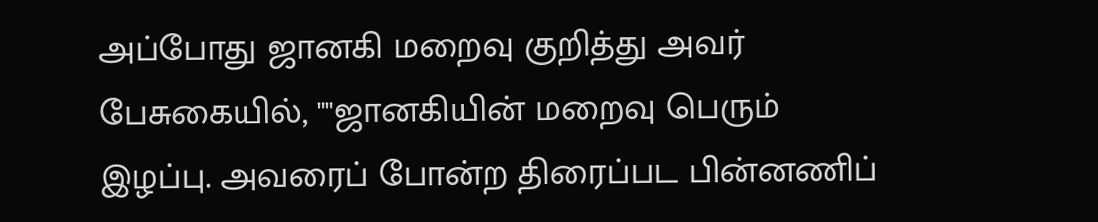அப்போது ஜானகி மறைவு குறித்து அவர் பேசுகையில், ""ஜானகியின் மறைவு பெரும் இழப்பு. அவரைப் போன்ற திரைப்பட பின்னணிப்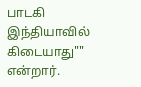பாடகி இந்தியாவில் கிடையாது"" என்றார்.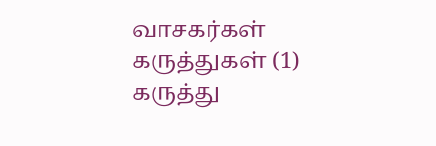வாசகர்கள் கருத்துகள் (1)
கருத்து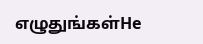எழுதுங்கள்He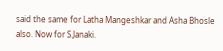said the same for Latha Mangeshkar and Asha Bhosle also. Now for S.Janaki.